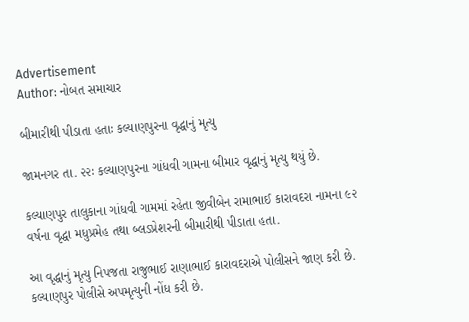Advertisement
Author: નોબત સમાચાર

બીમારીથી પીડાતા હતાઃ કલ્યાણપુરના વૃદ્ધાનું મૃત્યુ

જામનગર તા. ૨૨ઃ કલ્યાણપુરના ગાંધવી ગામના બીમાર વૃદ્ધાનું મૃત્યુ થયું છે.

કલ્યાણપુર તાલુકાના ગાંધવી ગામમાં રહેતા જીવીબેન રામાભાઈ કારાવદરા નામના ૯૨ વર્ષના વૃદ્ધા મધુપ્રમેહ તથા બ્લડપ્રેશરની બીમારીથી પીડાતા હતા.

આ વૃદ્ધાનું મૃત્યુ નિપજતા રાજુભાઈ રાણાભાઈ કારાવદરાએ પોલીસને જાણ કરી છે. કલ્યાણપુર પોલીસે અપમૃત્યુની નોંધ કરી છે.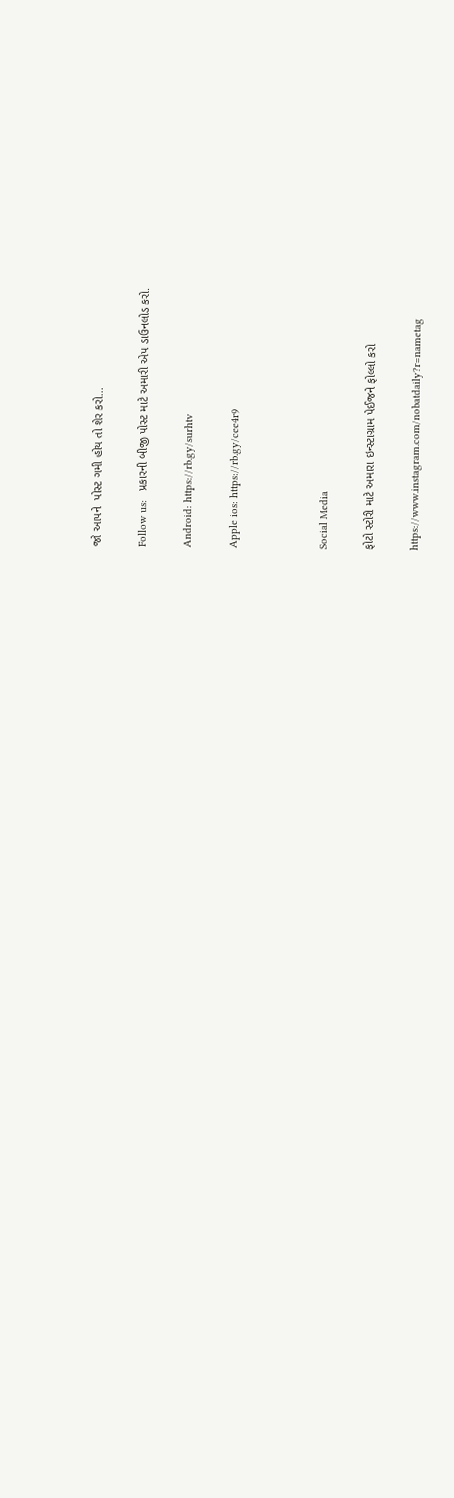જો આપને  પોસ્ટ ગમી હોય તો શેર કરો...

Follow us:   પ્રકારની બીજી પોસ્ટ માટે અમારી એપ ડાઉનલોડ કરો.

Android: https://rb.gy/surhtv

Apple ios: https://rb.gy/cee4r9



Social Media

ફોટો સ્ટોરી માટે અમારા ઇન્સ્ટાગ્રામ પેઈજને ફોલ્લો કરો

https://www.instagram.com/nobatdaily?r=nametag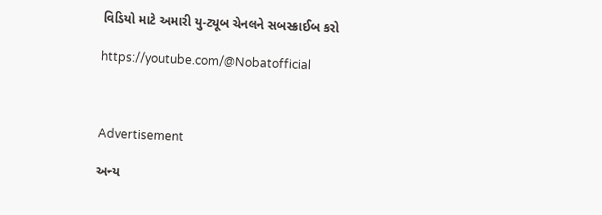વિડિયો માટે અમારી યુ-ટ્યૂબ ચેનલને સબસ્ક્રાઈબ કરો

https://youtube.com/@Nobatofficial



Advertisement

અન્ય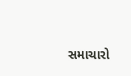સમાચારો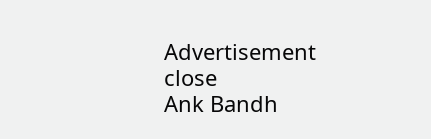Advertisement
close
Ank Bandh